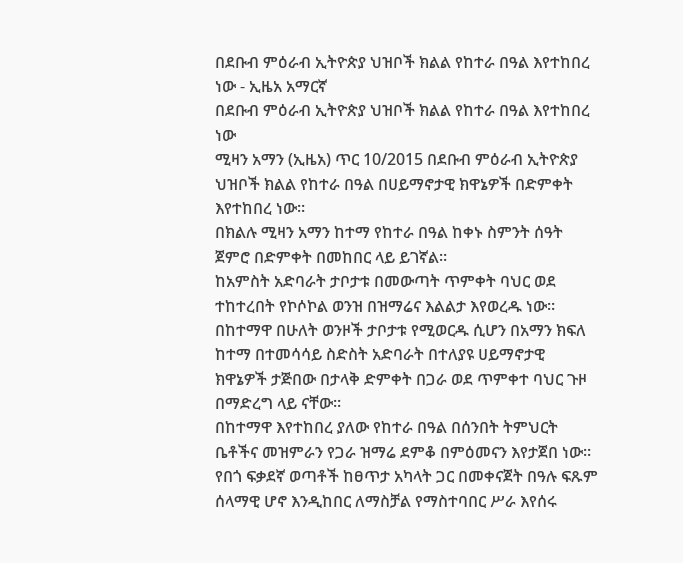በደቡብ ምዕራብ ኢትዮጵያ ህዝቦች ክልል የከተራ በዓል እየተከበረ ነው - ኢዜአ አማርኛ
በደቡብ ምዕራብ ኢትዮጵያ ህዝቦች ክልል የከተራ በዓል እየተከበረ ነው
ሚዛን አማን (ኢዜአ) ጥር 10/2015 በደቡብ ምዕራብ ኢትዮጵያ ህዝቦች ክልል የከተራ በዓል በሀይማኖታዊ ክዋኔዎች በድምቀት እየተከበረ ነው።
በክልሉ ሚዛን አማን ከተማ የከተራ በዓል ከቀኑ ስምንት ሰዓት ጀምሮ በድምቀት በመከበር ላይ ይገኛል።
ከአምስት አድባራት ታቦታቱ በመውጣት ጥምቀት ባህር ወደ ተከተረበት የኮሶኮል ወንዝ በዝማሬና እልልታ እየወረዱ ነው።
በከተማዋ በሁለት ወንዞች ታቦታቱ የሚወርዱ ሲሆን በአማን ክፍለ ከተማ በተመሳሳይ ስድስት አድባራት በተለያዩ ሀይማኖታዊ ክዋኔዎች ታጅበው በታላቅ ድምቀት በጋራ ወደ ጥምቀተ ባህር ጉዞ በማድረግ ላይ ናቸው።
በከተማዋ እየተከበረ ያለው የከተራ በዓል በሰንበት ትምህርት ቤቶችና መዝምራን የጋራ ዝማሬ ደምቆ በምዕመናን እየታጀበ ነው።
የበጎ ፍቃደኛ ወጣቶች ከፀጥታ አካላት ጋር በመቀናጀት በዓሉ ፍጹም ሰላማዊ ሆኖ እንዲከበር ለማስቻል የማስተባበር ሥራ እየሰሩ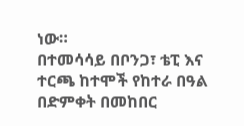ነው።
በተመሳሳይ በቦንጋ፣ ቴፒ እና ተርጫ ከተሞች የከተራ በዓል በድምቀት በመከበር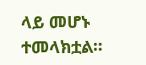ላይ መሆኑ ተመላክቷል።